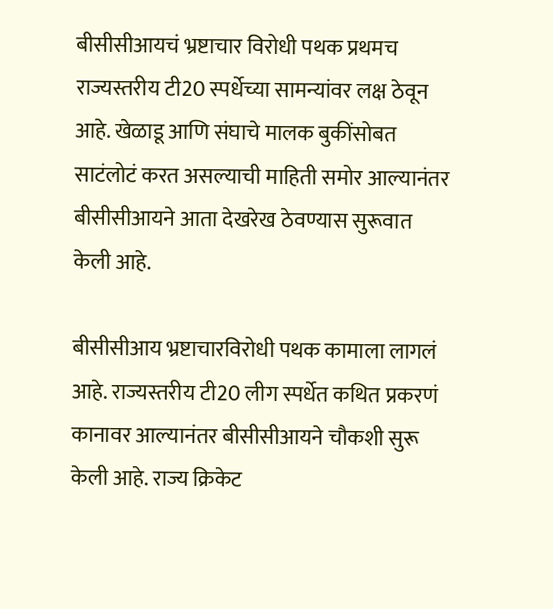बीसीसीआयचं भ्रष्टाचार विरोधी पथक प्रथमच राज्यस्तरीय टी20 स्पर्धेच्या सामन्यांवर लक्ष ठेवून आहे. खेळाडू आणि संघाचे मालक बुकींसोबत साटंलोटं करत असल्याची माहिती समोर आल्यानंतर बीसीसीआयने आता देखरेख ठेवण्यास सुरूवात केली आहे.

बीसीसीआय भ्रष्टाचारविरोधी पथक कामाला लागलं आहे. राज्यस्तरीय टी20 लीग स्पर्धेत कथित प्रकरणं कानावर आल्यानंतर बीसीसीआयने चौकशी सुरू केली आहे. राज्य क्रिकेट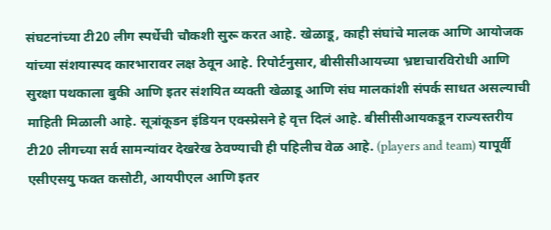संघटनांच्या टी20 लीग स्पर्धेची चौकशी सुरू करत आहे. खेळाडू, काही संघांचे मालक आणि आयोजक यांच्या संशयास्पद कारभारावर लक्ष ठेवून आहे. रिपोर्टनुसार, बीसीसीआयच्या भ्रष्टाचारविरोधी आणि सुरक्षा पथकाला बुकी आणि इतर संशयित व्यक्ती खेळाडू आणि संघ मालकांशी संपर्क साधत असल्याची माहिती मिळाली आहे. सूत्रांकूडन इंडियन एक्स्प्रेसने हे वृत्त दिलं आहे. बीसीसीआयकडून राज्यस्तरीय टी20 लीगच्या सर्व सामन्यांवर देखरेख ठेवण्याची ही पहिलीच वेळ आहे. (players and team) यापूर्वी एसीएसयु फक्त कसोटी, आयपीएल आणि इतर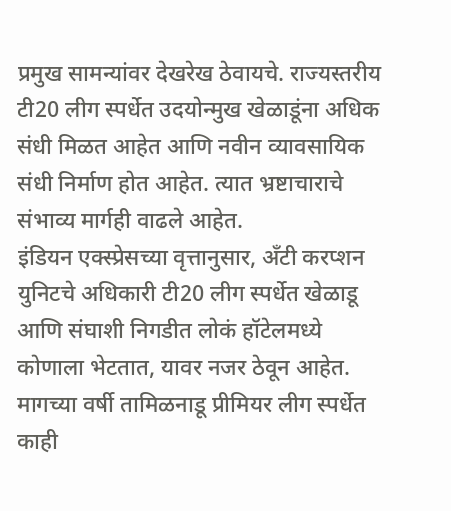प्रमुख सामन्यांवर देखरेख ठेवायचे. राज्यस्तरीय टी20 लीग स्पर्धेत उदयोन्मुख खेळाडूंना अधिक संधी मिळत आहेत आणि नवीन व्यावसायिक संधी निर्माण होत आहेत. त्यात भ्रष्टाचाराचे संभाव्य मार्गही वाढले आहेत.
इंडियन एक्स्प्रेसच्या वृत्तानुसार, अँटी करप्शन युनिटचे अधिकारी टी20 लीग स्पर्धेत खेळाडू आणि संघाशी निगडीत लोकं हॉटेलमध्ये कोणाला भेटतात, यावर नजर ठेवून आहेत. मागच्या वर्षी तामिळनाडू प्रीमियर लीग स्पर्धेत काही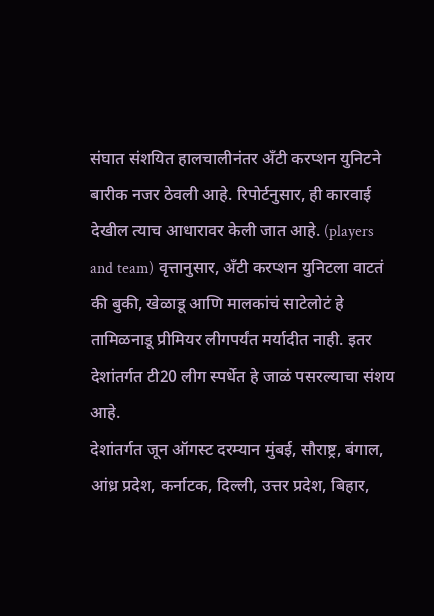संघात संशयित हालचालीनंतर अँटी करप्शन युनिटने बारीक नजर ठेवली आहे. रिपोर्टनुसार, ही कारवाई देखील त्याच आधारावर केली जात आहे. (players and team) वृत्तानुसार, अँटी करप्शन युनिटला वाटतं की बुकी, खेळाडू आणि मालकांचं साटेलोटं हे तामिळनाडू प्रीमियर लीगपर्यंत मर्यादीत नाही. इतर देशांतर्गत टी20 लीग स्पर्धेत हे जाळं पसरल्याचा संशय आहे.
देशांतर्गत जून ऑगस्ट दरम्यान मुंबई, सौराष्ट्र, बंगाल, आंध्र प्रदेश, कर्नाटक, दिल्ली, उत्तर प्रदेश, बिहार,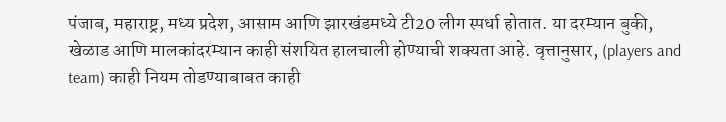पंजाब, महाराष्ट्र, मध्य प्रदेश, आसाम आणि झारखंडमध्ये टी20 लीग स्पर्धा होतात. या दरम्यान बुकी, खेळाड आणि मालकांदरम्यान काही संशयित हालचाली होण्याची शक्यता आहे. वृत्तानुसार, (players and team) काही नियम तोडण्याबाबत काही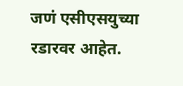जणं एसीएसयुच्या रडारवर आहेत.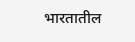भारतातील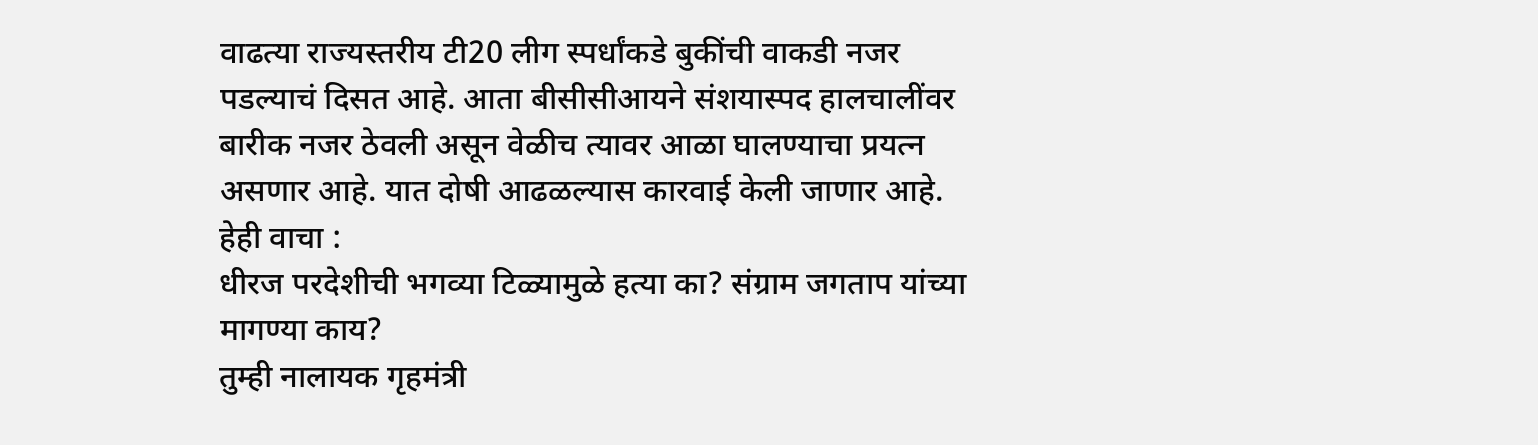वाढत्या राज्यस्तरीय टी20 लीग स्पर्धांकडे बुकींची वाकडी नजर पडल्याचं दिसत आहे. आता बीसीसीआयने संशयास्पद हालचालींवर बारीक नजर ठेवली असून वेळीच त्यावर आळा घालण्याचा प्रयत्न असणार आहे. यात दोषी आढळल्यास कारवाई केली जाणार आहे.
हेही वाचा :
धीरज परदेशीची भगव्या टिळ्यामुळे हत्या का? संग्राम जगताप यांच्या मागण्या काय?
तुम्ही नालायक गृहमंत्री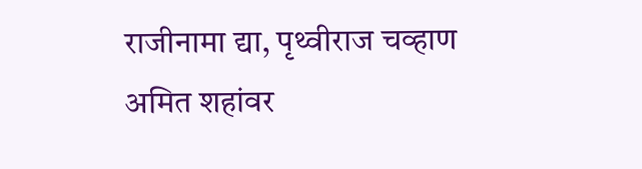राजीनामा द्या, पृथ्वीराज चव्हाण अमित शहांवर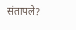संतापले?